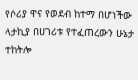የሶሪያ ዋና የወደብ ከተማ በሆነችው ላታኪያ በሀገሪቱ የተፈጠረውን ሁኔታ ተከትሎ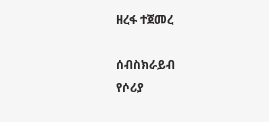ዘረፋ ተጀመረ

ሰብስክራይብ
የሶሪያ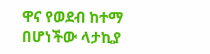ዋና የወደብ ከተማ በሆነችው ላታኪያ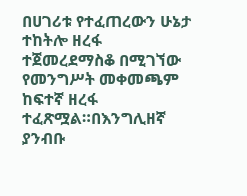በሀገሪቱ የተፈጠረውን ሁኔታ ተከትሎ ዘረፋ ተጀመረደማስቆ በሚገኘው የመንግሥት መቀመጫም ከፍተኛ ዘረፋ ተፈጽሟል።በእንግሊዘኛ ያንብቡ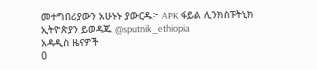መተግበሪያውን አሁኑኑ ያውርዱ፦ APK ፋይል ሊንክስፑትኒክ ኢትዮጵያን ይወዳጁ @sputnik_ethiopia
አዳዲስ ዜናዎች
0